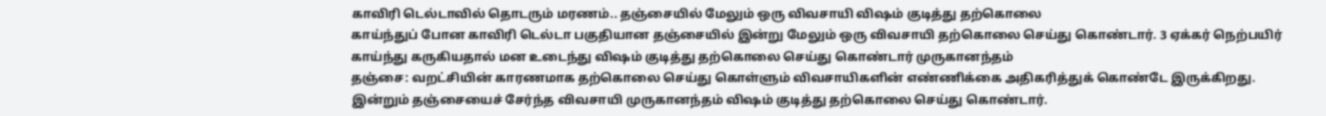காவிரி டெல்டாவில் தொடரும் மரணம்.. தஞ்சையில் மேலும் ஒரு விவசாயி விஷம் குடித்து தற்கொலை
காய்ந்துப் போன காவிரி டெல்டா பகுதியான தஞ்சையில் இன்று மேலும் ஒரு விவசாயி தற்கொலை செய்து கொண்டார். 3 ஏக்கர் நெற்பயிர் காய்ந்து கருகியதால் மன உடைந்து விஷம் குடித்து தற்கொலை செய்து கொண்டார் முருகானந்தம்
தஞ்சை: வறட்சியின் காரணமாக தற்கொலை செய்து கொள்ளும் விவசாயிகளின் எண்ணிக்கை அதிகரித்துக் கொண்டே இருக்கிறது. இன்றும் தஞ்சையைச் சேர்ந்த விவசாயி முருகானந்தம் விஷம் குடித்து தற்கொலை செய்து கொண்டார்.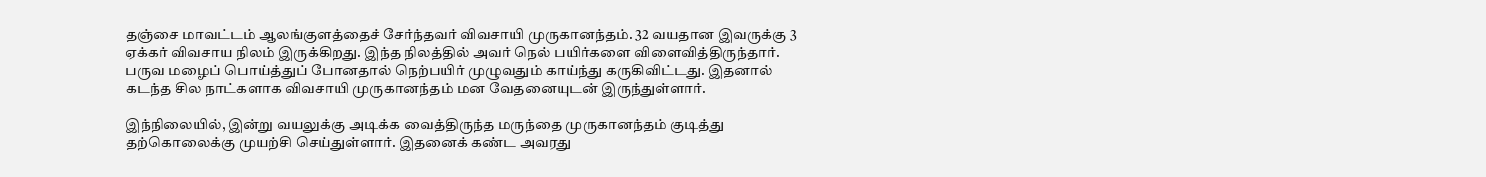தஞ்சை மாவட்டம் ஆலங்குளத்தைச் சேர்ந்தவர் விவசாயி முருகானந்தம். 32 வயதான இவருக்கு 3 ஏக்கர் விவசாய நிலம் இருக்கிறது. இந்த நிலத்தில் அவர் நெல் பயிர்களை விளைவித்திருந்தார். பருவ மழைப் பொய்த்துப் போனதால் நெற்பயிர் முழுவதும் காய்ந்து கருகிவிட்டது. இதனால் கடந்த சில நாட்களாக விவசாயி முருகானந்தம் மன வேதனையுடன் இருந்துள்ளார்.

இந்நிலையில், இன்று வயலுக்கு அடிக்க வைத்திருந்த மருந்தை முருகானந்தம் குடித்து தற்கொலைக்கு முயற்சி செய்துள்ளார். இதனைக் கண்ட அவரது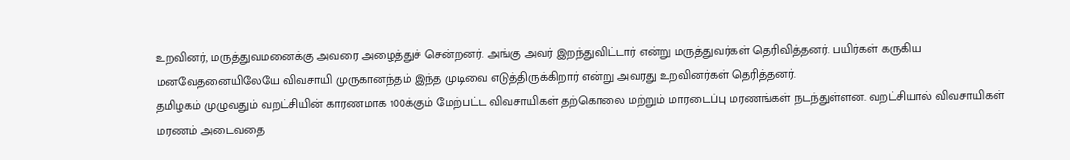உறவினர், மருத்துவமனைக்கு அவரை அழைத்துச் சென்றனர். அங்கு அவர் இறந்துவிட்டார் என்று மருத்துவர்கள் தெரிவித்தனர். பயிர்கள் கருகிய மனவேதனையிலேயே விவசாயி முருகானந்தம் இந்த முடிவை எடுத்திருக்கிறார் என்று அவரது உறவினர்கள் தெரித்தனர்.
தமிழகம் முழுவதும் வறட்சியின் காரணமாக 100க்கும் மேற்பட்ட விவசாயிகள் தற்கொலை மற்றும் மாரடைப்பு மரணங்கள் நடந்துள்ளன. வறட்சியால் விவசாயிகள் மரணம் அடைவதை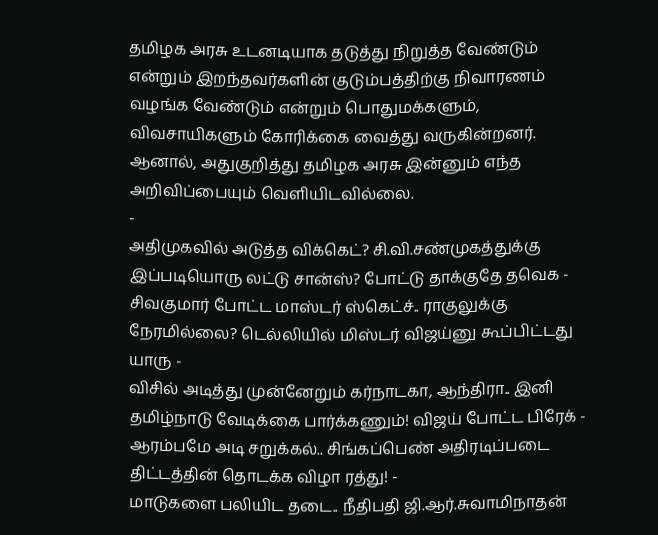தமிழக அரசு உடனடியாக தடுத்து நிறுத்த வேண்டும் என்றும் இறந்தவர்களின் குடும்பத்திற்கு நிவாரணம் வழங்க வேண்டும் என்றும் பொதுமக்களும், விவசாயிகளும் கோரிக்கை வைத்து வருகின்றனர். ஆனால், அதுகுறித்து தமிழக அரசு இன்னும் எந்த அறிவிப்பையும் வெளியிடவில்லை.
-
அதிமுகவில் அடுத்த விக்கெட்? சி.வி.சண்முகத்துக்கு இப்படியொரு லட்டு சான்ஸ்? போட்டு தாக்குதே தவெக -
சிவகுமார் போட்ட மாஸ்டர் ஸ்கெட்ச்.. ராகுலுக்கு நேரமில்லை? டெல்லியில் மிஸ்டர் விஜய்னு கூப்பிட்டது யாரு -
விசில் அடித்து முன்னேறும் கர்நாடகா, ஆந்திரா.. இனி தமிழ்நாடு வேடிக்கை பார்க்கணும்! விஜய் போட்ட பிரேக் -
ஆரம்பமே அடி சறுக்கல்.. சிங்கப்பெண் அதிரடிப்படை திட்டத்தின் தொடக்க விழா ரத்து! -
மாடுகளை பலியிட தடை.. நீதிபதி ஜி.ஆர்.சுவாமிநாதன்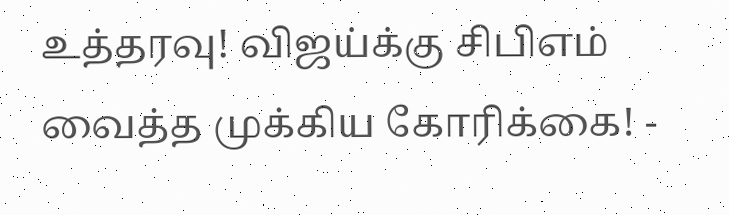உத்தரவு! விஜய்க்கு சிபிஎம் வைத்த முக்கிய கோரிக்கை! -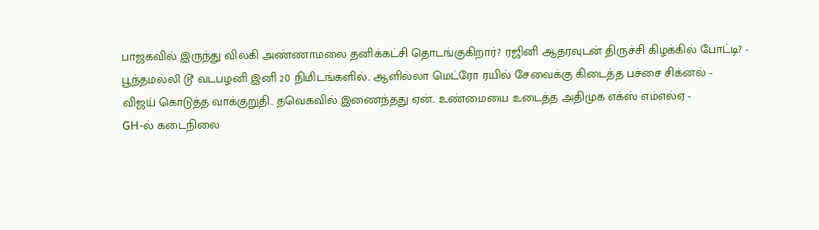பாஜகவில் இருந்து விலகி அண்ணாமலை தனிக்கட்சி தொடங்குகிறார்? ரஜினி ஆதரவுடன் திருச்சி கிழக்கில் போட்டி? -
பூந்தமல்லி டூ வடபழனி இனி 20 நிமிடங்களில்.. ஆளில்லா மெட்ரோ ரயில் சேவைக்கு கிடைத்த பச்சை சிக்னல் -
விஜய் கொடுத்த வாக்குறுதி.. தவெகவில் இணைந்தது ஏன்.. உண்மையை உடைத்த அதிமுக எக்ஸ் எம்எல்ஏ -
GH-ல் கடைநிலை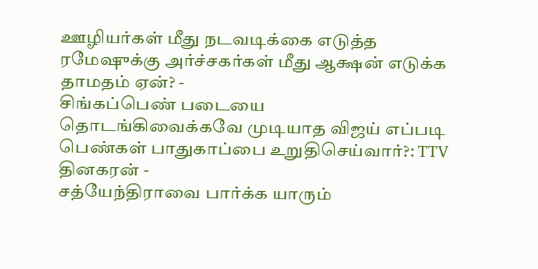ஊழியர்கள் மீது நடவடிக்கை எடுத்த ரமேஷுக்கு அர்ச்சகர்கள் மீது ஆக்ஷன் எடுக்க தாமதம் ஏன்? -
சிங்கப்பெண் படையை தொடங்கிவைக்கவே முடியாத விஜய் எப்படி பெண்கள் பாதுகாப்பை உறுதிசெய்வார்?: TTV தினகரன் -
சத்யேந்திராவை பார்க்க யாரும்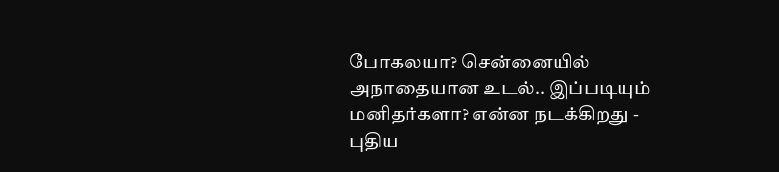போகலயா? சென்னையில் அநாதையான உடல்.. இப்படியும் மனிதர்களா? என்ன நடக்கிறது -
புதிய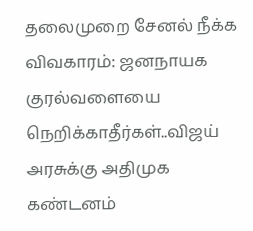தலைமுறை சேனல் நீக்க விவகாரம்: ஜனநாயக குரல்வளையை நெறிக்காதீர்கள்..விஜய் அரசுக்கு அதிமுக கண்டனம்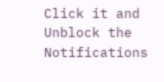Click it and Unblock the Notifications